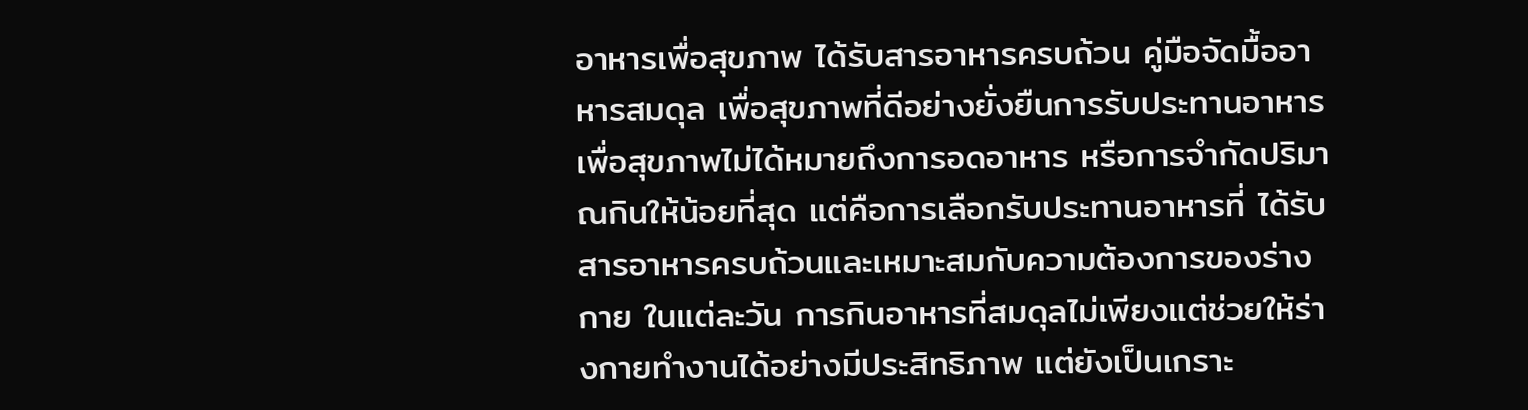อาหารเพื่อสุขภาพ ได้รับสารอาหารครบถ้วน คู่มือจัดมื้ออาหารสมดุล เพื่อสุขภาพที่ดีอย่างยั่งยืนการรับประทานอาหารเพื่อสุขภาพไม่ได้หมายถึงการอดอาหาร หรือการจำกัดปริมาณกินให้น้อยที่สุด แต่คือการเลือกรับประทานอาหารที่ ได้รับสารอาหารครบถ้วนและเหมาะสมกับความต้องการของร่างกาย ในแต่ละวัน การกินอาหารที่สมดุลไม่เพียงแต่ช่วยให้ร่างกายทำงานได้อย่างมีประสิทธิภาพ แต่ยังเป็นเกราะ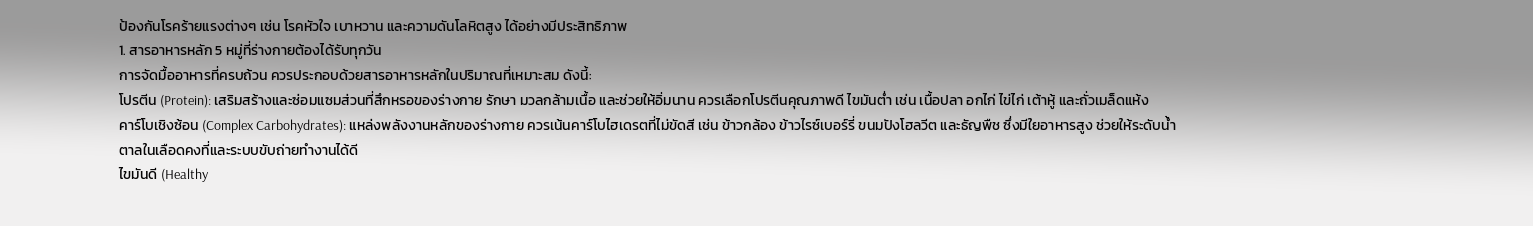ป้องกันโรคร้ายแรงต่างๆ เช่น โรคหัวใจ เบาหวาน และความดันโลหิตสูง ได้อย่างมีประสิทธิภาพ
1. สารอาหารหลัก 5 หมู่ที่ร่างกายต้องได้รับทุกวัน
การจัดมื้ออาหารที่ครบถ้วน ควรประกอบด้วยสารอาหารหลักในปริมาณที่เหมาะสม ดังนี้:
โปรตีน (Protein): เสริมสร้างและซ่อมแซมส่วนที่สึกหรอของร่างกาย รักษา มวลกล้ามเนื้อ และช่วยให้อิ่มนาน ควรเลือกโปรตีนคุณภาพดี ไขมันต่ำ เช่น เนื้อปลา อกไก่ ไข่ไก่ เต้าหู้ และถั่วเมล็ดแห้ง
คาร์โบเชิงซ้อน (Complex Carbohydrates): แหล่งพลังงานหลักของร่างกาย ควรเน้นคาร์โบไฮเดรตที่ไม่ขัดสี เช่น ข้าวกล้อง ข้าวไรซ์เบอร์รี่ ขนมปังโฮลวีต และธัญพืช ซึ่งมีใยอาหารสูง ช่วยให้ระดับน้ำตาลในเลือดคงที่และระบบขับถ่ายทำงานได้ดี
ไขมันดี (Healthy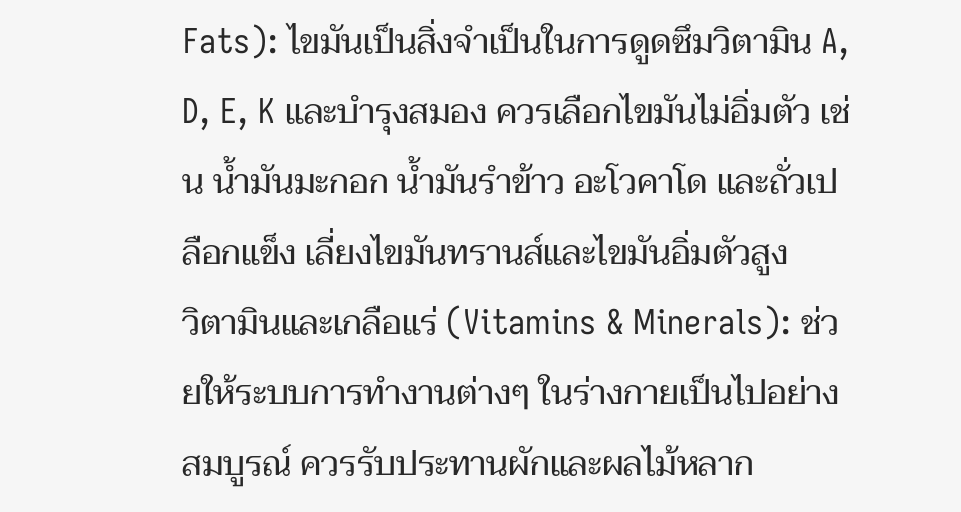Fats): ไขมันเป็นสิ่งจำเป็นในการดูดซึมวิตามิน A, D, E, K และบำรุงสมอง ควรเลือกไขมันไม่อิ่มตัว เช่น น้ำมันมะกอก น้ำมันรำข้าว อะโวคาโด และถั่วเปลือกแข็ง เลี่ยงไขมันทรานส์และไขมันอิ่มตัวสูง
วิตามินและเกลือแร่ (Vitamins & Minerals): ช่วยให้ระบบการทำงานต่างๆ ในร่างกายเป็นไปอย่างสมบูรณ์ ควรรับประทานผักและผลไม้หลาก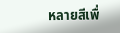หลายสีเพื่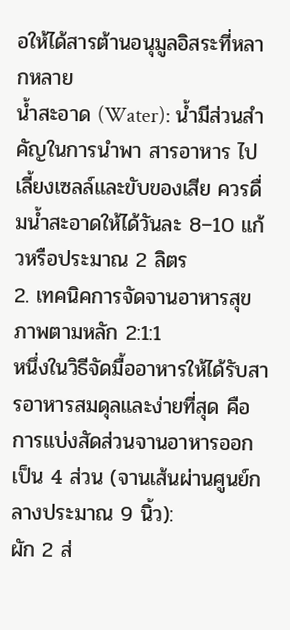อให้ได้สารต้านอนุมูลอิสระที่หลากหลาย
น้ำสะอาด (Water): น้ำมีส่วนสำคัญในการนำพา สารอาหาร ไปเลี้ยงเซลล์และขับของเสีย ควรดื่มน้ำสะอาดให้ได้วันละ 8–10 แก้วหรือประมาณ 2 ลิตร
2. เทคนิคการจัดจานอาหารสุขภาพตามหลัก 2:1:1
หนึ่งในวิธีจัดมื้ออาหารให้ได้รับสารอาหารสมดุลและง่ายที่สุด คือการแบ่งสัดส่วนจานอาหารออกเป็น 4 ส่วน (จานเส้นผ่านศูนย์กลางประมาณ 9 นิ้ว):
ผัก 2 ส่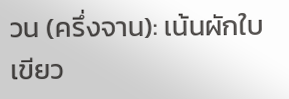วน (ครึ่งจาน): เน้นผักใบเขียว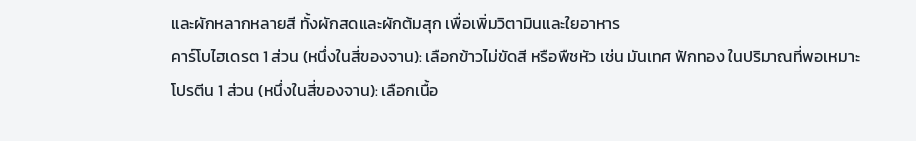และผักหลากหลายสี ทั้งผักสดและผักต้มสุก เพื่อเพิ่มวิตามินและใยอาหาร
คาร์โบไฮเดรต 1 ส่วน (หนึ่งในสี่ของจาน): เลือกข้าวไม่ขัดสี หรือพืชหัว เช่น มันเทศ ฟักทอง ในปริมาณที่พอเหมาะ
โปรตีน 1 ส่วน (หนึ่งในสี่ของจาน): เลือกเนื้อ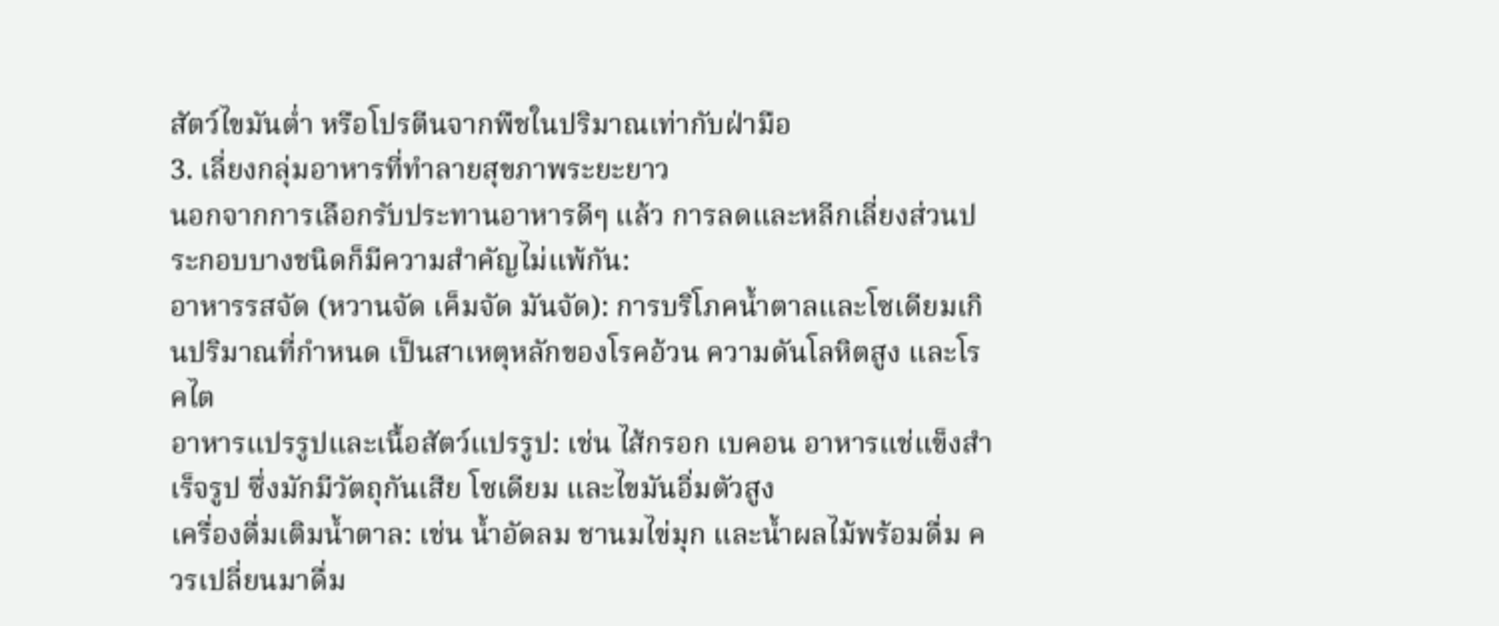สัตว์ไขมันต่ำ หรือโปรตีนจากพืชในปริมาณเท่ากับฝ่ามือ
3. เลี่ยงกลุ่มอาหารที่ทำลายสุขภาพระยะยาว
นอกจากการเลือกรับประทานอาหารดีๆ แล้ว การลดและหลีกเลี่ยงส่วนประกอบบางชนิดก็มีความสำคัญไม่แพ้กัน:
อาหารรสจัด (หวานจัด เค็มจัด มันจัด): การบริโภคน้ำตาลและโซเดียมเกินปริมาณที่กำหนด เป็นสาเหตุหลักของโรคอ้วน ความดันโลหิตสูง และโรคไต
อาหารแปรรูปและเนื้อสัตว์แปรรูป: เช่น ไส้กรอก เบคอน อาหารแช่แข็งสำเร็จรูป ซึ่งมักมีวัตถุกันเสีย โซเดียม และไขมันอิ่มตัวสูง
เครื่องดื่มเติมน้ำตาล: เช่น น้ำอัดลม ชานมไข่มุก และน้ำผลไม้พร้อมดื่ม ควรเปลี่ยนมาดื่ม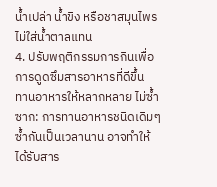น้ำเปล่า น้ำขิง หรือชาสมุนไพรไม่ใส่น้ำตาลแทน
4. ปรับพฤติกรรมการกินเพื่อการดูดซึมสารอาหารที่ดีขึ้น
ทานอาหารให้หลากหลาย ไม่ซ้ำซาก: การทานอาหารชนิดเดิมๆ ซ้ำกันเป็นเวลานาน อาจทำให้ได้รับสาร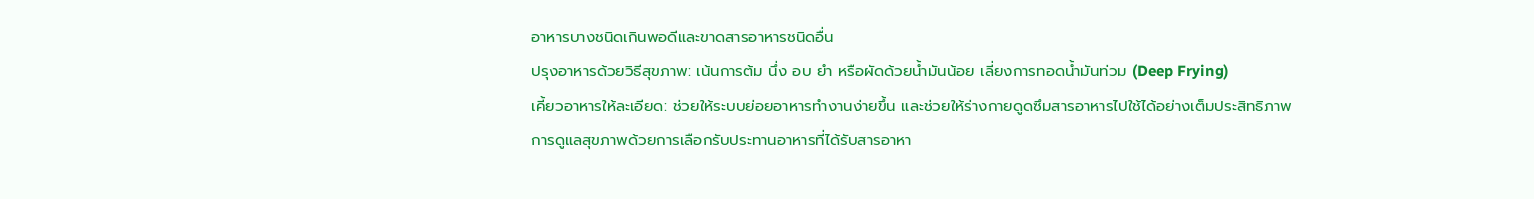อาหารบางชนิดเกินพอดีและขาดสารอาหารชนิดอื่น
ปรุงอาหารด้วยวิธีสุขภาพ: เน้นการต้ม นึ่ง อบ ยำ หรือผัดด้วยน้ำมันน้อย เลี่ยงการทอดน้ำมันท่วม (Deep Frying)
เคี้ยวอาหารให้ละเอียด: ช่วยให้ระบบย่อยอาหารทำงานง่ายขึ้น และช่วยให้ร่างกายดูดซึมสารอาหารไปใช้ได้อย่างเต็มประสิทธิภาพ
การดูแลสุขภาพด้วยการเลือกรับประทานอาหารที่ได้รับสารอาหา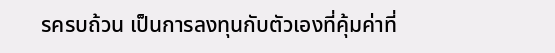รครบถ้วน เป็นการลงทุนกับตัวเองที่คุ้มค่าที่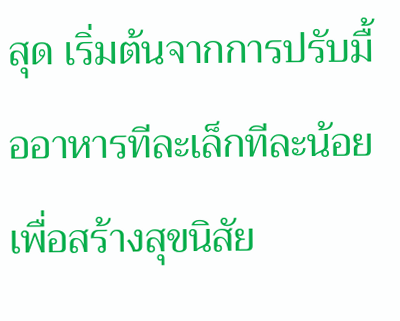สุด เริ่มต้นจากการปรับมื้ออาหารทีละเล็กทีละน้อย เพื่อสร้างสุขนิสัย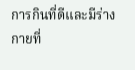การกินที่ดีและมีร่างกายที่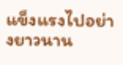แข็งแรงไปอย่างยาวนาน